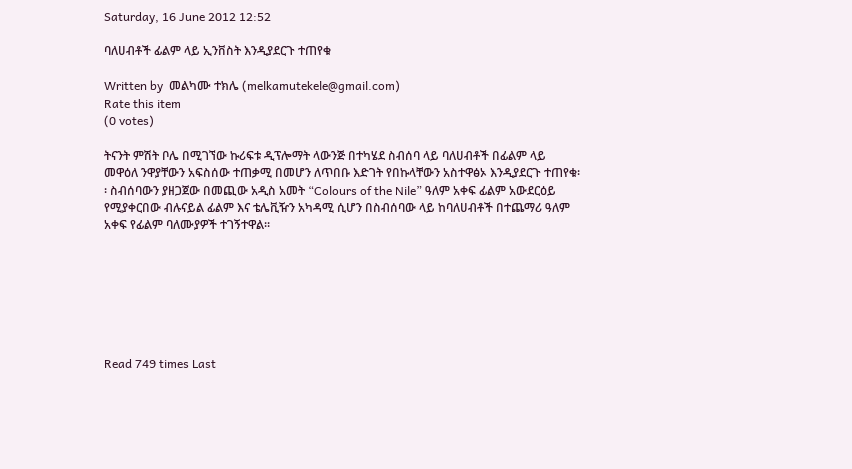Saturday, 16 June 2012 12:52

ባለሀብቶች ፊልም ላይ ኢንቨስት እንዲያደርጉ ተጠየቁ

Written by  መልካሙ ተክሌ (melkamutekele@gmail.com)
Rate this item
(0 votes)

ትናንት ምሽት ቦሌ በሚገኘው ኩሪፍቱ ዲፕሎማት ላውንጅ በተካሄደ ስብሰባ ላይ ባለሀብቶች በፊልም ላይ መዋዕለ ንዋያቸውን አፍስሰው ተጠቃሚ በመሆን ለጥበቡ እድገት የበኩላቸውን አስተዋፅኦ እንዲያደርጉ ተጠየቁ፡፡ ስብሰባውን ያዘጋጀው በመጪው አዲስ አመት “Colours of the Nile” ዓለም አቀፍ ፊልም አውደርዕይ የሚያቀርበው ብሉናይል ፊልም እና ቴሌቪዥን አካዳሚ ሲሆን በስብሰባው ላይ ከባለሀብቶች በተጨማሪ ዓለም አቀፍ የፊልም ባለሙያዎች ተገኝተዋል፡፡







Read 749 times Last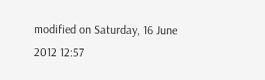modified on Saturday, 16 June 2012 12:57